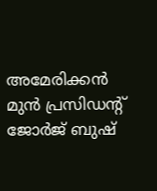അമേരിക്കന്‍ മുന്‍ പ്രസിഡന്റ് ജോര്‍ജ് ബുഷ്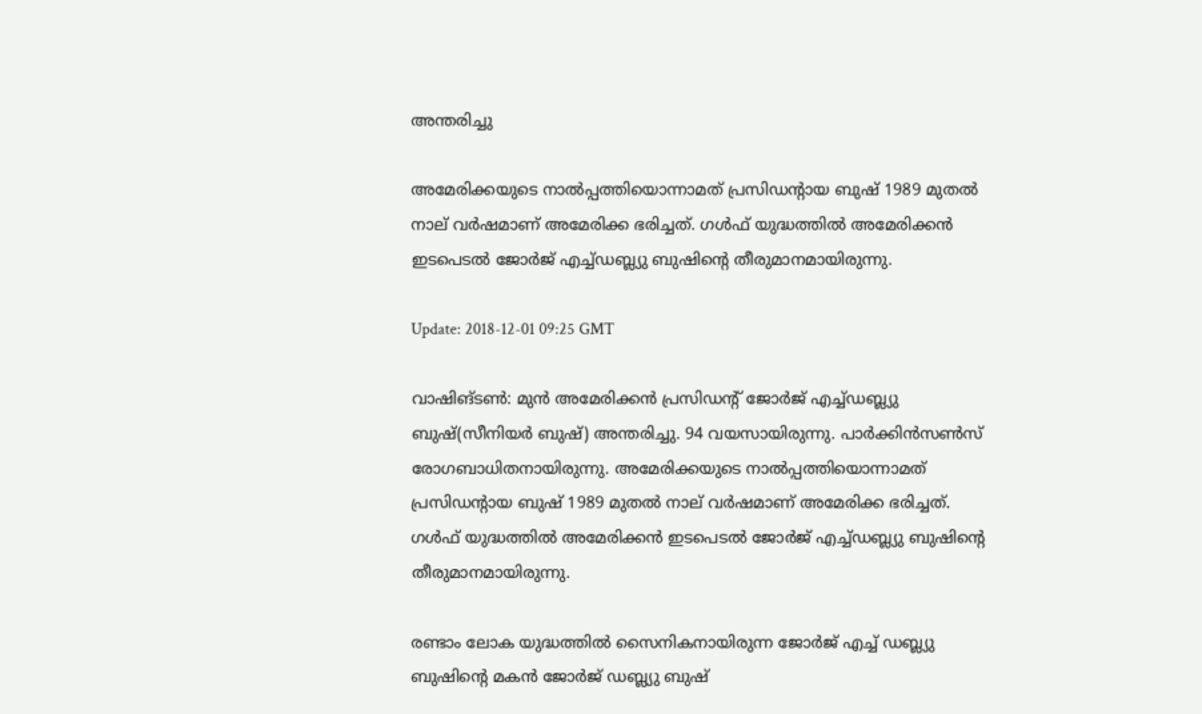അന്തരിച്ചു

അമേരിക്കയുടെ നാല്‍പ്പത്തിയൊന്നാമത് പ്രസിഡന്റായ ബുഷ് 1989 മുതല്‍ നാല് വര്‍ഷമാണ് അമേരിക്ക ഭരിച്ചത്. ഗള്‍ഫ് യുദ്ധത്തില്‍ അമേരിക്കന്‍ ഇടപെടല്‍ ജോര്‍ജ് എച്ച്ഡബ്ല്യു ബുഷിന്റെ തീരുമാനമായിരുന്നു.

Update: 2018-12-01 09:25 GMT

വാഷിങ്ടണ്‍: മുന്‍ അമേരിക്കന്‍ പ്രസിഡന്റ് ജോര്‍ജ് എച്ച്ഡബ്ല്യു ബുഷ്(സീനിയര്‍ ബുഷ്) അന്തരിച്ചു. 94 വയസായിരുന്നു. പാര്‍ക്കിന്‍സണ്‍സ് രോഗബാധിതനായിരുന്നു. അമേരിക്കയുടെ നാല്‍പ്പത്തിയൊന്നാമത് പ്രസിഡന്റായ ബുഷ് 1989 മുതല്‍ നാല് വര്‍ഷമാണ് അമേരിക്ക ഭരിച്ചത്. ഗള്‍ഫ് യുദ്ധത്തില്‍ അമേരിക്കന്‍ ഇടപെടല്‍ ജോര്‍ജ് എച്ച്ഡബ്ല്യു ബുഷിന്റെ തീരുമാനമായിരുന്നു.

രണ്ടാം ലോക യുദ്ധത്തില്‍ സൈനികനായിരുന്ന ജോര്‍ജ് എച്ച് ഡബ്ല്യു ബുഷിന്റെ മകന്‍ ജോര്‍ജ് ഡബ്ല്യു ബുഷ്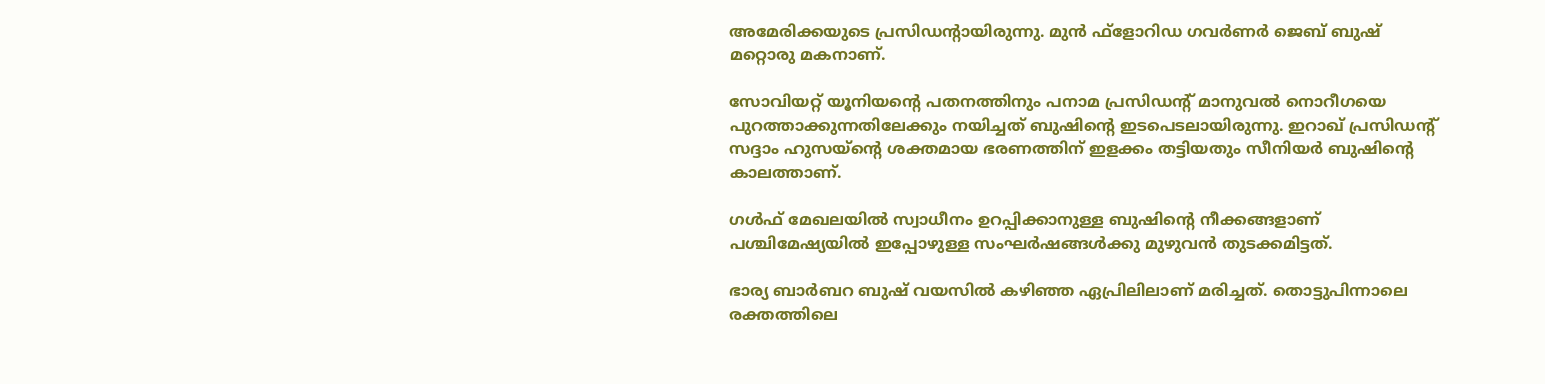അമേരിക്കയുടെ പ്രസിഡന്റായിരുന്നു. മുന്‍ ഫ്‌ളോറിഡ ഗവര്‍ണര്‍ ജെബ് ബുഷ് മറ്റൊരു മകനാണ്.

സോവിയറ്റ് യൂനിയന്റെ പതനത്തിനും പനാമ പ്രസിഡന്റ് മാനുവല്‍ നൊറീഗയെ പുറത്താക്കുന്നതിലേക്കും നയിച്ചത് ബുഷിന്റെ ഇടപെടലായിരുന്നു. ഇറാഖ് പ്രസിഡന്റ് സദ്ദാം ഹുസയ്‌ന്റെ ശക്തമായ ഭരണത്തിന് ഇളക്കം തട്ടിയതും സീനിയര്‍ ബുഷിന്റെ കാലത്താണ്.

ഗള്‍ഫ് മേഖലയില്‍ സ്വാധീനം ഉറപ്പിക്കാനുള്ള ബുഷിന്റെ നീക്കങ്ങളാണ് പശ്ചിമേഷ്യയില്‍ ഇപ്പോഴുള്ള സംഘര്‍ഷങ്ങള്‍ക്കു മുഴുവന്‍ തുടക്കമിട്ടത്.

ഭാര്യ ബാര്‍ബറ ബുഷ് വയസില്‍ കഴിഞ്ഞ ഏപ്രിലിലാണ് മരിച്ചത്. തൊട്ടുപിന്നാലെ രക്തത്തിലെ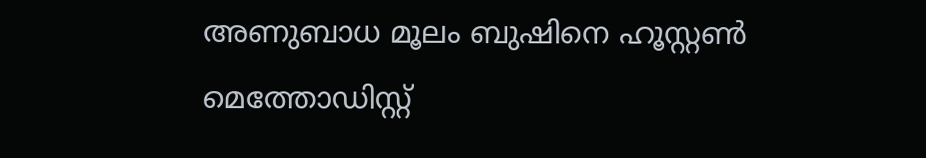അണുബാധ മൂലം ബുഷിനെ ഹൂസ്റ്റണ്‍ മെത്തോഡിസ്റ്റ്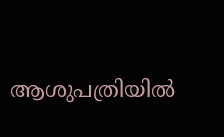ആശുപത്രിയില്‍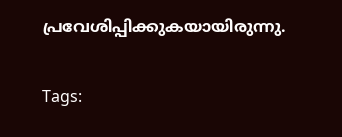പ്രവേശിപ്പിക്കുകയായിരുന്നു.


Tags: